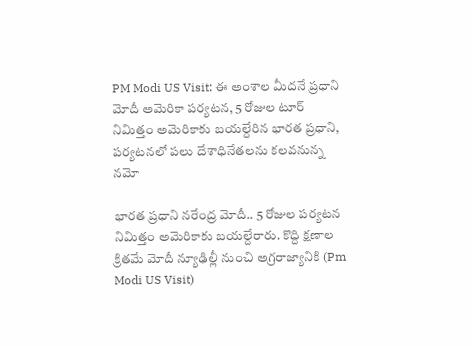PM Modi US Visit: ఈ అంశాల మీదనే ప్రధాని మోదీ అమెరికా పర్యటన, 5 రోజుల టూర్ నిమిత్తం అమెరికాకు బయల్దేరిన భారత ప్రధాని, పర్యటనలో పలు దేశాధినేతలను కలవనున్న నమో

భారత ప్రధాని నరేంద్ర మోదీ.. 5 రోజుల పర్యటన నిమిత్తం అమెరికాకు బయల్దేరారు. కొద్ది క్షణాల క్రితమే మోదీ న్యూఢిల్లీ నుంచి అగ్రరాజ్యానికి (Pm Modi US Visit)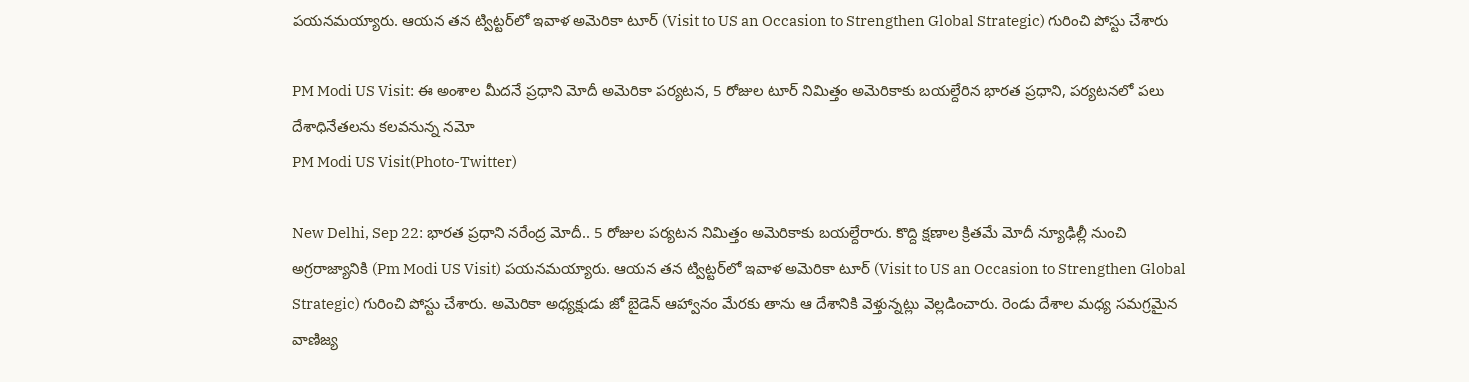పయనమయ్యారు. ఆయ‌న త‌న ట్విట్ట‌ర్‌లో ఇవాళ అమెరికా టూర్ (Visit to US an Occasion to Strengthen Global Strategic) గురించి పోస్టు చేశారు

PM Modi US Visit: ఈ అంశాల మీదనే ప్రధాని మోదీ అమెరికా పర్యటన, 5 రోజుల టూర్ నిమిత్తం అమెరికాకు బయల్దేరిన భారత ప్రధాని, పర్యటనలో పలు దేశాధినేతలను కలవనున్న నమో
PM Modi US Visit(Photo-Twitter)

New Delhi, Sep 22: భారత ప్రధాని నరేంద్ర మోదీ.. 5 రోజుల పర్యటన నిమిత్తం అమెరికాకు బయల్దేరారు. కొద్ది క్షణాల క్రితమే మోదీ న్యూఢిల్లీ నుంచి అగ్రరాజ్యానికి (Pm Modi US Visit) పయనమయ్యారు. ఆయ‌న త‌న ట్విట్ట‌ర్‌లో ఇవాళ అమెరికా టూర్ (Visit to US an Occasion to Strengthen Global Strategic) గురించి పోస్టు చేశారు. అమెరికా అధ్య‌క్షుడు జో బైడెన్ ఆహ్వానం మేర‌కు తాను ఆ దేశానికి వెళ్తున్న‌ట్లు వెల్ల‌డించారు. రెండు దేశాల మ‌ధ్య స‌మ‌గ్ర‌మైన వాణిజ్య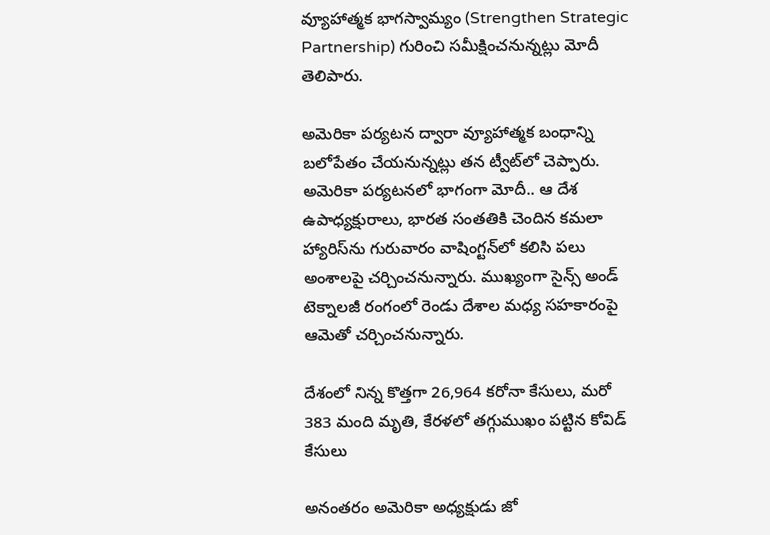వ్యూహాత్మ‌క భాగ‌స్వామ్యం (Strengthen Strategic Partnership) గురించి స‌మీక్షించ‌నున్న‌ట్లు మోదీ తెలిపారు.

అమెరికా ప‌ర్య‌ట‌న ద్వారా వ్యూహాత్మ‌క బంధాన్ని బ‌లోపేతం చేయ‌నున్న‌ట్లు త‌న ట్వీట్‌లో చెప్పారు. అమెరికా పర్యటనలో భాగంగా మోదీ.. ఆ దేశ ఉపాధ్యక్షురాలు, భారత సంతతికి చెందిన కమలా హ్యారిస్‌‌ను గురువారం వాషింగ్టన్‌లో కలిసి పలు అంశాలపై చర్చించనున్నారు. ముఖ్యంగా సైన్స్ అండ్ టెక్నాల‌జీ రంగంలో రెండు దేశాల మ‌ధ్య స‌హ‌కారంపై ఆమెతో చ‌ర్చించ‌నున్నారు.

దేశంలో నిన్న కొత్తగా 26,964 క‌రోనా కేసులు, మ‌రో 383 మంది మృతి, కేరళలో తగ్గుముఖం పట్టిన కోవిడ్ కేసులు

అనంతరం అమెరికా అధ్యక్షుడు జో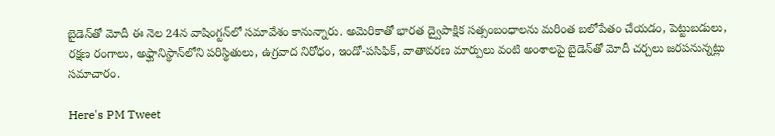బైడెన్‌తో మోదీ ఈ నెల 24న వాషింగ్టన్‌లో సమావేశం కానున్నారు. అమెరికాతో భారత ద్వైపాక్షిక సత్సంబంధాలను మరింత బలోపేతం చేయడం, పెట్టుబడులు, రక్షణ రంగాలు, అఫ్ఘానిస్థాన్‌లోని పరిస్థితులు, ఉగ్రవాద నిరోధం, ఇండో-పసిఫిక్‌, వాతావరణ మార్పులు వంటి అంశాలపై బైడెన్‌తో మోదీ చర్చలు జరపనున్నట్లు సమాచారం.

Here's PM Tweet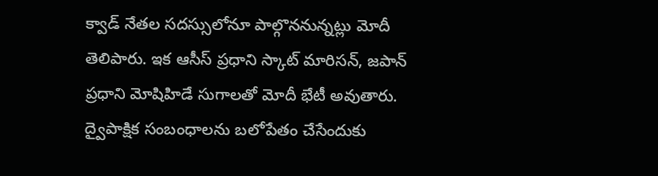క్వాడ్ నేత‌ల స‌ద‌స్సులోనూ పాల్గొన‌నున్న‌ట్లు మోదీ తెలిపారు. ఇక ఆసీస్ ప్ర‌ధాని స్కాట్ మారిస‌న్‌, జ‌పాన్ ప్ర‌ధాని మోషిహిడే సుగాల‌తో మోదీ భేటీ అవుతారు. ద్వైపాక్షిక సంబంధాల‌ను బ‌లోపేతం చేసేందుకు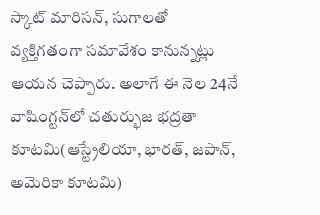స్కాట్ మారిస‌న్‌, సుగాల‌తో వ్య‌క్తిగ‌తంగా స‌మావేశం కానున్న‌ట్లు ఆయ‌న చెప్పారు. అలాగే ఈ నెల 24నే వాషింగ్టన్‌లో చతుర్భుజ భద్రతా కూటమి(ఆస్ట్రేలియా, భారత్‌, జపాన్‌, అమెరికా కూటమి)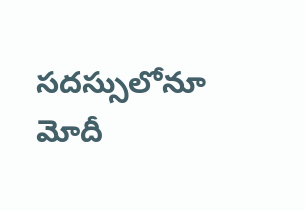సదస్సులోనూ మోదీ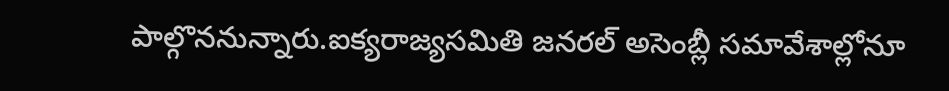పాల్గొననున్నారు.ఐక్య‌రాజ్య‌స‌మితి జ‌న‌ర‌ల్ అసెంబ్లీ స‌మావేశాల్లోనూ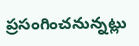ప్ర‌సంగించ‌నున్న‌ట్లు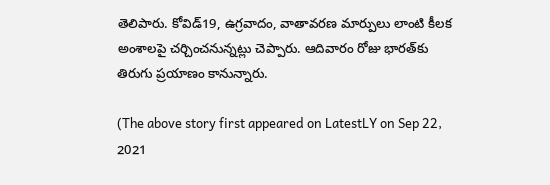తెలిపారు. కోవిడ్‌19, ఉగ్ర‌వాదం, వాతావ‌ర‌ణ మార్పులు లాంటి కీల‌క అంశాల‌పై చ‌ర్చించ‌నున్న‌ట్లు చెప్పారు. ఆదివారం రోజు భారత్‌కు తిరుగు ప్రయాణం కానున్నారు.

(The above story first appeared on LatestLY on Sep 22, 2021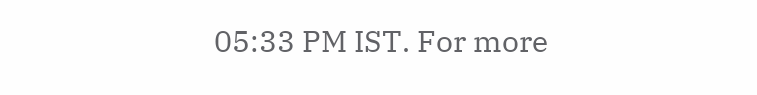05:33 PM IST. For more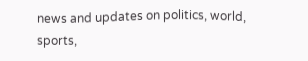news and updates on politics, world, sports,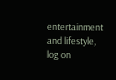entertainment and lifestyle, log on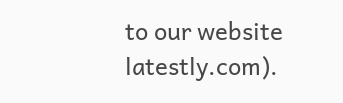to our website latestly.com).